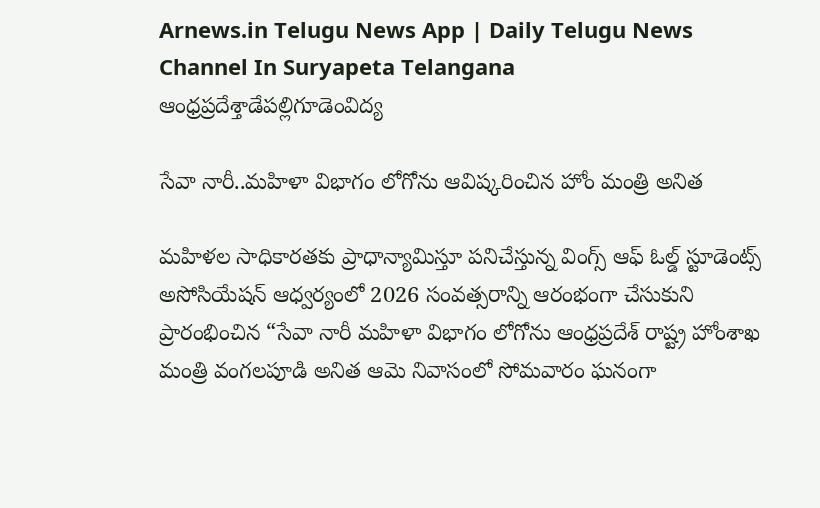Arnews.in Telugu News App | Daily Telugu News Channel In Suryapeta Telangana
ఆంధ్రప్రదేశ్తాడేపల్లిగూడెంవిద్య

సేవా నారీ..మహిళా విభాగం లోగోను ఆవిష్కరించిన హోం మంత్రి అనిత

మహిళల సాధికారతకు ప్రాధాన్యామిస్తూ పనిచేస్తున్న వింగ్స్ ఆఫ్ ఓల్డ్ స్టూడెంట్స్ అసోసియేషన్ ఆధ్వర్యంలో 2026 సంవత్సరాన్ని ఆరంభంగా చేసుకుని ప్రారంభించిన “సేవా నారీ మహిళా విభాగం లోగోను ఆంధ్రప్రదేశ్ రాష్ట్ర హోంశాఖ మంత్రి వంగలపూడి అనిత ఆమె నివాసంలో సోమవారం ఘనంగా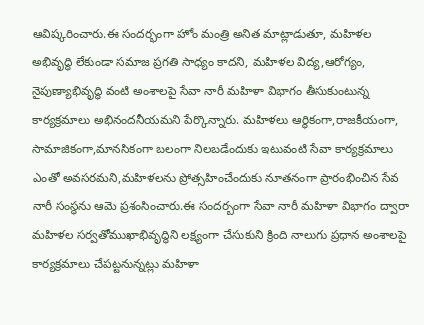ఆవిష్కరించారు.ఈ సందర్భంగా హోం మంత్రి అనిత మాట్లాడుతూ, మహిళల అభివృద్ధి లేకుండా సమాజ ప్రగతి సాధ్యం కాదని, మహిళల విద్య,ఆరోగ్యం, నైపుణ్యాభివృద్ధి వంటి అంశాలపై సేవా నారీ మహిళా విభాగం తీసుకుంటున్న కార్యక్రమాలు అభినందనీయమని పేర్కొన్నారు. మహిళలు ఆర్థికంగా,రాజకీయంగా, సామాజికంగా,మానసికంగా బలంగా నిలబడేందుకు ఇటువంటి సేవా కార్యక్రమాలు ఎంతో అవసరమని,మహిళలను ప్రోత్సహించేందుకు నూతనంగా ప్రారంభించిన సేవ నారీ సంస్థను ఆమె ప్రశంసించారు.ఈ సందర్బంగా సేవా నారీ మహిళా విభాగం ద్వారా మహిళల సర్వతోముఖాభివృద్ధిని లక్ష్యంగా చేసుకుని క్రింది నాలుగు ప్రధాన అంశాలపై కార్యక్రమాలు చేపట్టనున్నట్లు మహిళా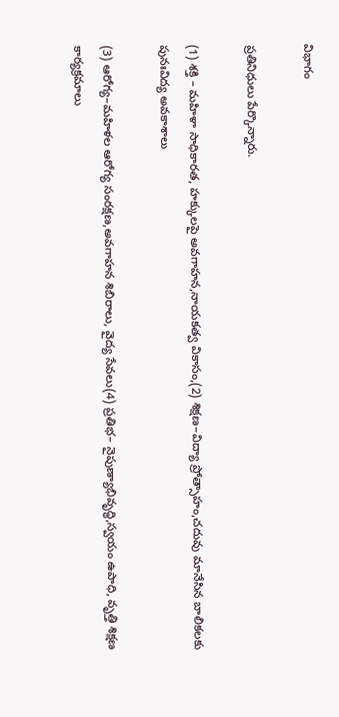విభాగం

ప్రతినిధులు పేర్కొన్నారు.

(1) శక్తి – మహిళా సాధికారత, హక్కులపై అవగాహన,నాయకత్వ వికాసం,(2) శిక్షణ–విద్యా ప్రోత్సాహం,చదువు మానేసిన బాలికలకు పునఃవిద్య అవకాశాలు

(3) ఆరోగ్య–మహిళల ఆరోగ్య సంరక్షణ,అవగాహన శిబిరాలు, వైద్య సేవలు(4) ప్రతిభ– నైపుణ్యాభివృద్ధి,స్వయం ఉపాధి, వృత్తి శిక్షణ కార్యక్రమాలు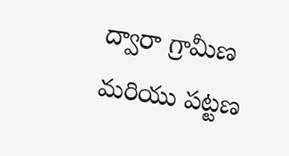ద్వారా గ్రామీణ మరియు పట్టణ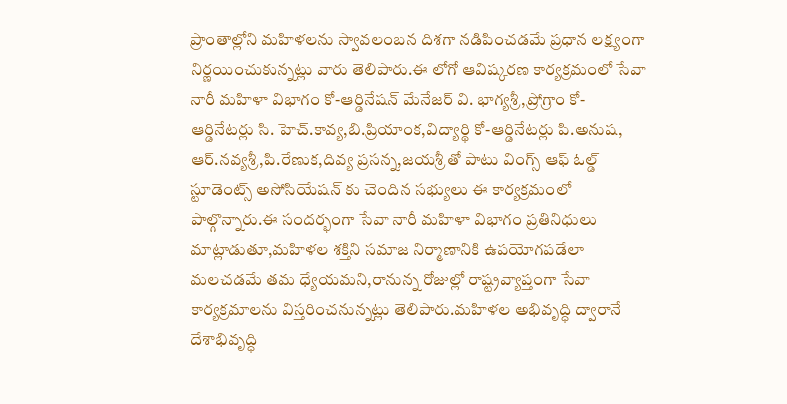ప్రాంతాల్లోని మహిళలను స్వావలంబన దిశగా నడిపించడమే ప్రధాన లక్ష్యంగా నిర్ణయించుకున్నట్లు వారు తెలిపారు.ఈ లోగో ఆవిష్కరణ కార్యక్రమంలో సేవా నారీ మహిళా విభాగం కో-ఆర్డినేషన్ మేనేజర్ వి. భాగ్యశ్రీ,ప్రోగ్రాం కో-ఆర్డినేటర్లు సి. హెచ్.కావ్య,బి.ప్రియాంక,విద్యార్థి కో-ఆర్డినేటర్లు పి.అనుష, ఆర్.నవ్యశ్రీ,పి.రేణుక,దివ్య ప్రసన్న,జయశ్రీ తో పాటు వింగ్స్ ఆఫ్ ఓల్డ్ స్టూడెంట్స్ అసోసియేషన్ కు చెందిన సభ్యులు ఈ కార్యక్రమంలో పాల్గొన్నారు.ఈ సందర్భంగా సేవా నారీ మహిళా విభాగం ప్రతినిధులు మాట్లాడుతూ,మహిళల శక్తిని సమాజ నిర్మాణానికి ఉపయోగపడేలా మలచడమే తమ ధ్యేయమని,రానున్న రోజుల్లో రాష్ట్రవ్యాప్తంగా సేవా కార్యక్రమాలను విస్తరించనున్నట్లు తెలిపారు.మహిళల అభివృద్ధి ద్వారానే దేశాభివృద్ధి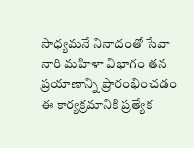సాధ్యమనే నినాదంతో సేవా నారి మహిళా విభాగం తన ప్రయాణాన్ని ప్రారంభించడం ఈ కార్యక్రమానికి ప్రత్యేక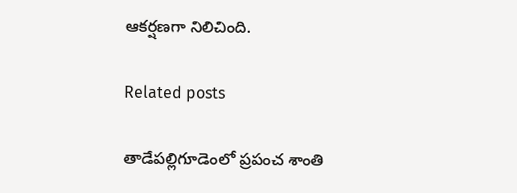ఆకర్షణగా నిలిచింది.

Related posts

తాడేపల్లిగూడెంలో ప్రపంచ శాంతి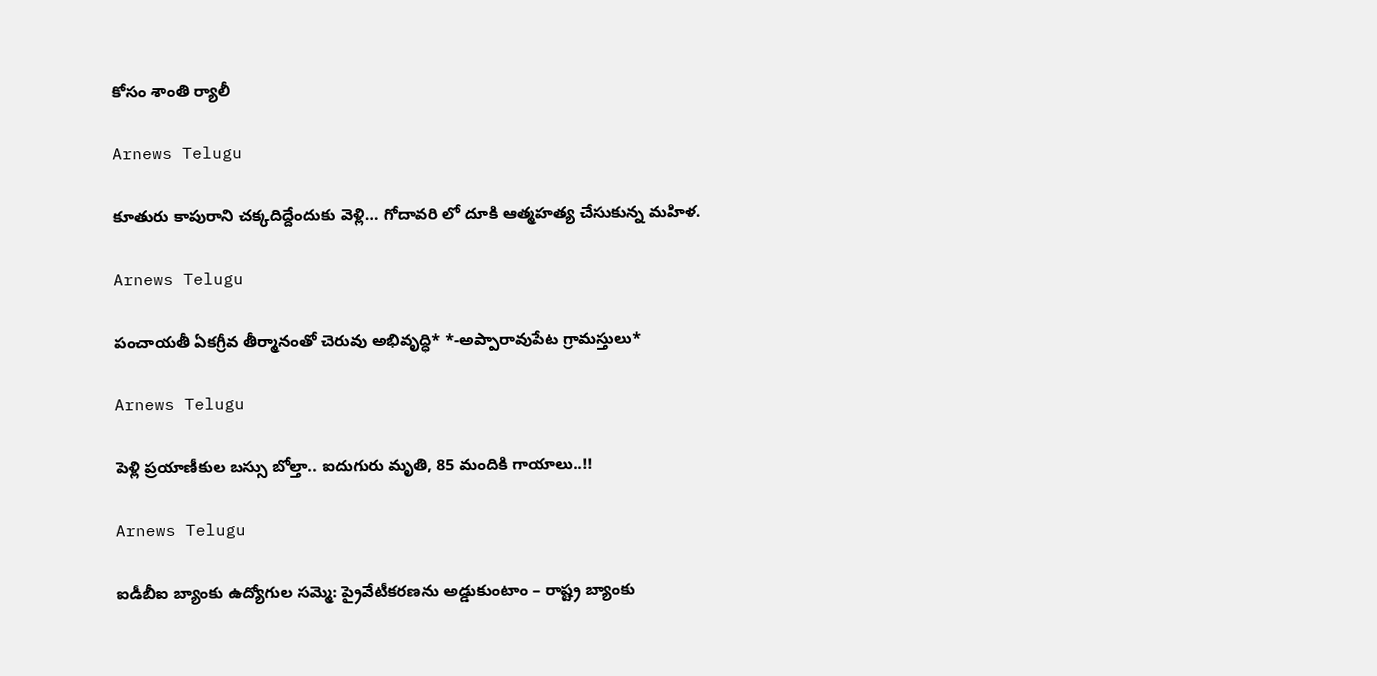కోసం శాంతి ర్యాలీ

Arnews Telugu

కూతురు కాపురాని చక్కదిద్దేందుకు వెళ్లి… గోదావరి లో దూకి ఆత్మహత్య చేసుకున్న మహిళ.

Arnews Telugu

పంచాయతీ ఏకగ్రీవ తీర్మానంతో చెరువు అభివృద్ధి* *-అప్పారావుపేట గ్రామస్తులు*

Arnews Telugu

పెళ్లి ప్రయాణీకుల బస్సు బోల్తా.. ఐదుగురు మృతి, 85 మందికి గాయాలు..!!

Arnews Telugu

ఐడీబీఐ బ్యాంకు ఉద్యోగుల సమ్మె: ప్రైవేటీకరణను అడ్డుకుంటాం – రాష్ట్ర బ్యాంకు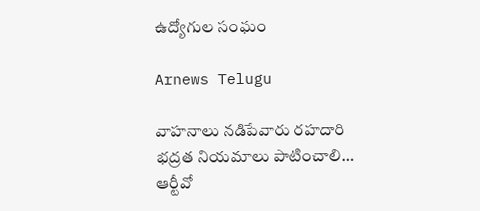ఉద్యోగుల సంఘం

Arnews Telugu

వాహనాలు నడిపేవారు రహదారి భద్రత నియమాలు పాటించాలి… ఆర్టీవో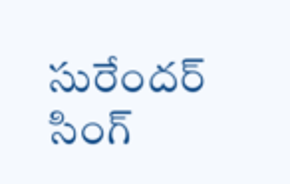సురేందర్ సింగ్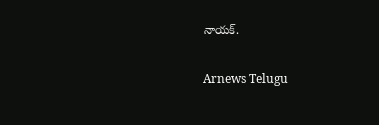నాయక్.

Arnews Telugu